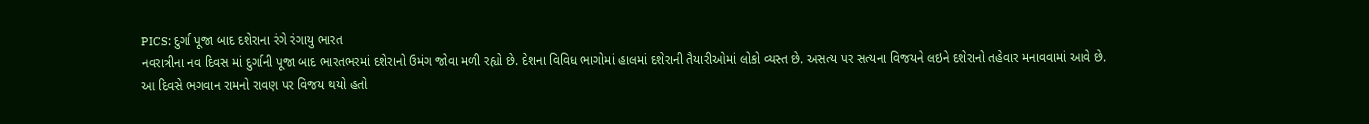PICS: દુર્ગા પૂજા બાદ દશેરાના રંગે રંગાયુ ભારત
નવરાત્રીના નવ દિવસ માં દુર્ગાની પૂજા બાદ ભારતભરમાં દશેરાનો ઉમંગ જોવા મળી રહ્યો છે. દેશના વિવિધ ભાગોમાં હાલમાં દશેરાની તૈયારીઓમાં લોકો વ્યસ્ત છે. અસત્ય પર સત્યના વિજયને લઇને દશેરાનો તહેવાર મનાવવામાં આવે છે.
આ દિવસે ભગવાન રામનો રાવણ પર વિજય થયો હતો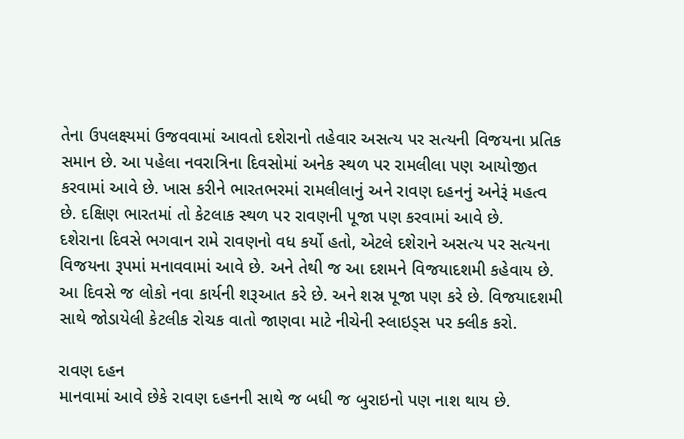તેના ઉપલક્ષ્યમાં ઉજવવામાં આવતો દશેરાનો તહેવાર અસત્ય પર સત્યની વિજયના પ્રતિક સમાન છે. આ પહેલા નવરાત્રિના દિવસોમાં અનેક સ્થળ પર રામલીલા પણ આયોજીત કરવામાં આવે છે. ખાસ કરીને ભારતભરમાં રામલીલાનું અને રાવણ દહનનું અનેરૂં મહત્વ છે. દક્ષિણ ભારતમાં તો કેટલાક સ્થળ પર રાવણની પૂજા પણ કરવામાં આવે છે.
દશેરાના દિવસે ભગવાન રામે રાવણનો વધ કર્યો હતો, એટલે દશેરાને અસત્ય પર સત્યના વિજયના રૂપમાં મનાવવામાં આવે છે. અને તેથી જ આ દશમને વિજયાદશમી કહેવાય છે. આ દિવસે જ લોકો નવા કાર્યની શરૂઆત કરે છે. અને શસ્ર પૂજા પણ કરે છે. વિજયાદશમી સાથે જોડાયેલી કેટલીક રોચક વાતો જાણવા માટે નીચેની સ્લાઇડ્સ પર ક્લીક કરો.

રાવણ દહન
માનવામાં આવે છેકે રાવણ દહનની સાથે જ બધી જ બુરાઇનો પણ નાશ થાય છે.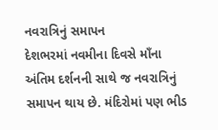નવરાત્રિનું સમાપન
દેશભરમાં નવમીના દિવસે માઁના અંતિમ દર્શનની સાથે જ નવરાત્રિનું સમાપન થાય છે. મંદિરોમાં પણ ભીડ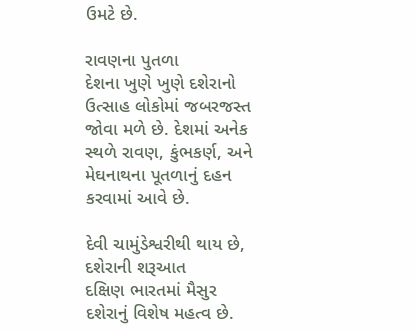ઉમટે છે.

રાવણના પુતળા
દેશના ખુણે ખુણે દશેરાનો ઉત્સાહ લોકોમાં જબરજસ્ત જોવા મળે છે. દેશમાં અનેક સ્થળે રાવણ, કુંભકર્ણ, અને મેઘનાથના પૂતળાનું દહન કરવામાં આવે છે.

દેવી ચામુંડેશ્વરીથી થાય છે, દશેરાની શરૂઆત
દક્ષિણ ભારતમાં મૈસુર દશેરાનું વિશેષ મહત્વ છે.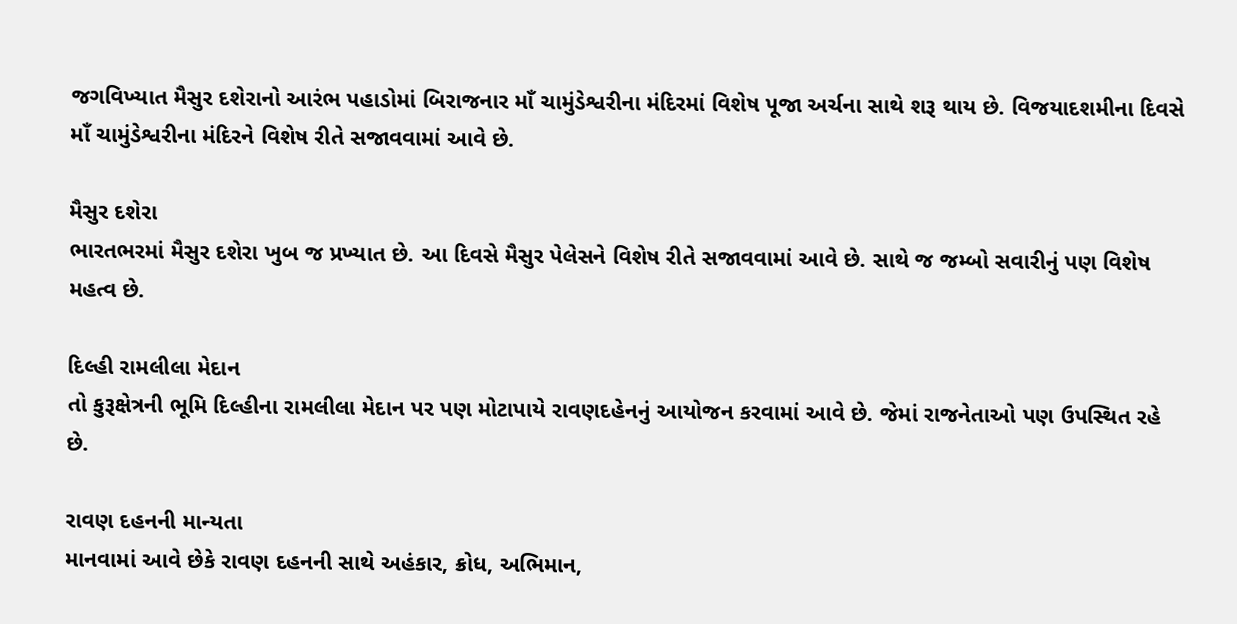જગવિખ્યાત મૈસુર દશેરાનો આરંભ પહાડોમાં બિરાજનાર માઁ ચામુંડેશ્વરીના મંદિરમાં વિશેષ પૂજા અર્ચના સાથે શરૂ થાય છે. વિજયાદશમીના દિવસે માઁ ચામુંડેશ્વરીના મંદિરને વિશેષ રીતે સજાવવામાં આવે છે.

મૈસુર દશેરા
ભારતભરમાં મૈસુર દશેરા ખુબ જ પ્રખ્યાત છે. આ દિવસે મૈસુર પેલેસને વિશેષ રીતે સજાવવામાં આવે છે. સાથે જ જમ્બો સવારીનું પણ વિશેષ મહત્વ છે.

દિલ્હી રામલીલા મેદાન
તો કુરૂક્ષેત્રની ભૂમિ દિલ્હીના રામલીલા મેદાન પર પણ મોટાપાયે રાવણદહેનનું આયોજન કરવામાં આવે છે. જેમાં રાજનેતાઓ પણ ઉપસ્થિત રહે છે.

રાવણ દહનની માન્યતા
માનવામાં આવે છેકે રાવણ દહનની સાથે અહંકાર, ક્રોધ, અભિમાન,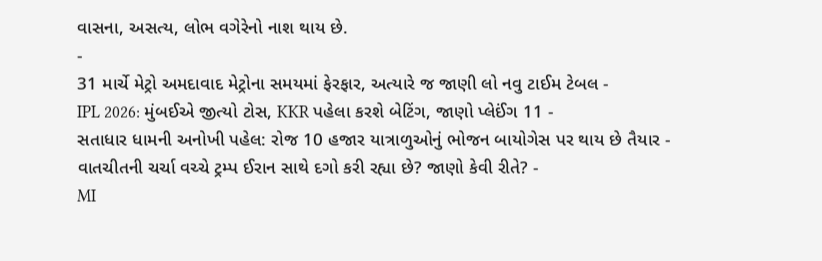વાસના, અસત્ય, લોભ વગેરેનો નાશ થાય છે.
-
31 માર્ચે મેટ્રો અમદાવાદ મેટ્રોના સમયમાં ફેરફાર, અત્યારે જ જાણી લો નવુ ટાઈમ ટેબલ -
IPL 2026: મુંબઈએ જીત્યો ટોસ, KKR પહેલા કરશે બેટિંગ, જાણો પ્લેઈંગ 11 -
સતાધાર ધામની અનોખી પહેલ: રોજ 10 હજાર યાત્રાળુઓનું ભોજન બાયોગેસ પર થાય છે તૈયાર -
વાતચીતની ચર્ચા વચ્ચે ટ્રમ્પ ઈરાન સાથે દગો કરી રહ્યા છે? જાણો કેવી રીતે? -
MI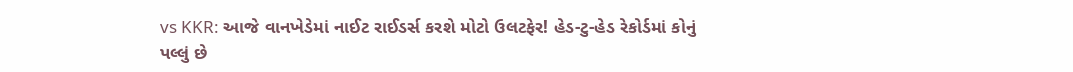vs KKR: આજે વાનખેડેમાં નાઈટ રાઈડર્સ કરશે મોટો ઉલટફેર! હેડ-ટુ-હેડ રેકોર્ડમાં કોનું પલ્લું છે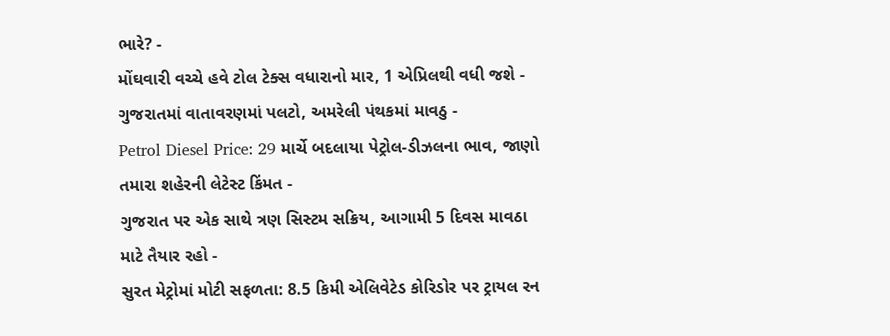ભારે? -
મોંઘવારી વચ્ચે હવે ટોલ ટેક્સ વધારાનો માર, 1 એપ્રિલથી વધી જશે -
ગુજરાતમાં વાતાવરણમાં પલટો, અમરેલી પંથકમાં માવઠુ -
Petrol Diesel Price: 29 માર્ચે બદલાયા પેટ્રોલ-ડીઝલના ભાવ, જાણો તમારા શહેરની લેટેસ્ટ કિંમત -
ગુજરાત પર એક સાથે ત્રણ સિસ્ટમ સક્રિય, આગામી 5 દિવસ માવઠા માટે તૈયાર રહો -
સુરત મેટ્રોમાં મોટી સફળતા: 8.5 કિમી એલિવેટેડ કોરિડોર પર ટ્રાયલ રન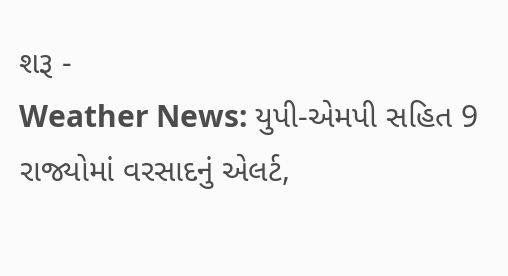શરૂ -
Weather News: યુપી-એમપી સહિત 9 રાજ્યોમાં વરસાદનું એલર્ટ,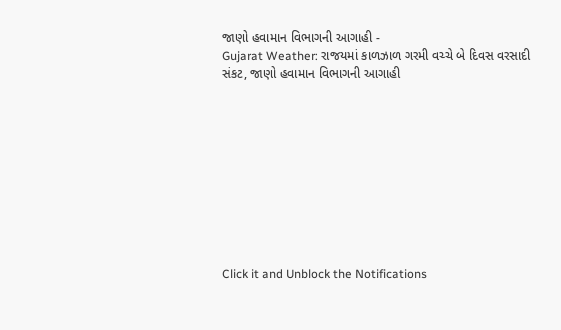જાણો હવામાન વિભાગની આગાહી -
Gujarat Weather: રાજયમાં કાળઝાળ ગરમી વચ્ચે બે દિવસ વરસાદી સંકટ, જાણો હવામાન વિભાગની આગાહી










Click it and Unblock the Notifications